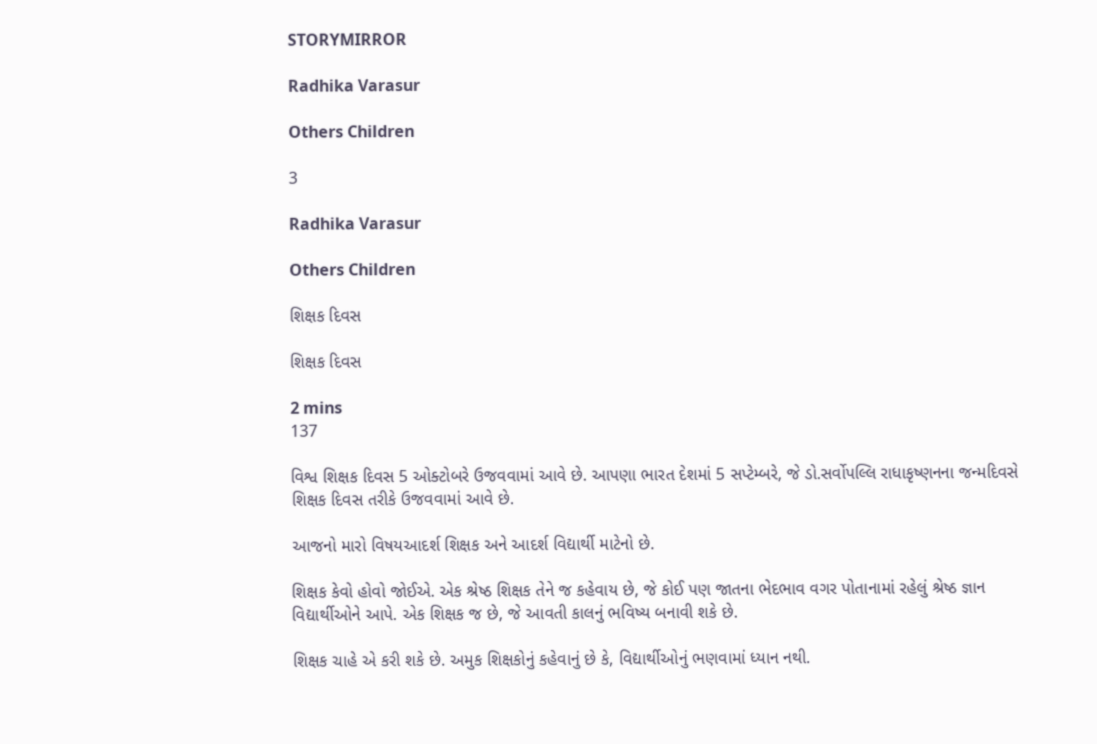STORYMIRROR

Radhika Varasur

Others Children

3

Radhika Varasur

Others Children

શિક્ષક દિવસ

શિક્ષક દિવસ

2 mins
137

વિશ્વ શિક્ષક દિવસ 5 ઓક્ટોબરે ઉજવવામાં આવે છે. આપણા ભારત દેશમાં 5 સપ્ટેમ્બરે, જે ડો.સર્વોપલ્લિ રાધાકૃષ્ણનના જન્મદિવસે શિક્ષક દિવસ તરીકે ઉજવવામાં આવે છે.

આજનો મારો વિષયઆદર્શ શિક્ષક અને આદર્શ વિદ્યાર્થી માટેનો છે.

શિક્ષક કેવો હોવો જોઈએ. એક શ્રેષ્ઠ શિક્ષક તેને જ કહેવાય છે, જે કોઈ પણ જાતના ભેદભાવ વગર પોતાનામાં રહેલું શ્રેષ્ઠ જ્ઞાન વિદ્યાર્થીઓને આપે. એક શિક્ષક જ છે, જે આવતી કાલનું ભવિષ્ય બનાવી શકે છે.

શિક્ષક ચાહે એ કરી શકે છે. અમુક શિક્ષકોનું કહેવાનું છે કે, વિદ્યાર્થીઓનું ભણવામાં ધ્યાન નથી.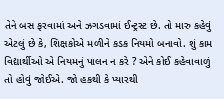તેને બસ ફરવામાં અને ઝગડવામાં ઈન્ટ્રસ્ટ છે. તો મારુ કહેવું એટલું છે કે, શિક્ષકોએ મળીને કડક નિયમો બનાવો. શું કામ વિદ્યાર્થીઓ એ નિયમનું પાલન ન કરે ? એને કોઈ કહેવાવાળું તો હોવું જોઈએ. જો હકથી કે પ્યારથી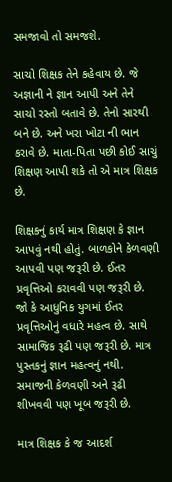સમજાવો તો સમજશે.

સાચો શિક્ષક તેને કહેવાય છે. જે અજ્ઞાની ને જ્ઞાન આપી અને તેને સાચો રસ્તો બતાવે છે. તેનો સારથી બને છે. અને ખરા ખોટા ની ભાન કરાવે છે. માતા-પિતા પછી કોઈ સાચું શિક્ષણ આપી શકે તો એ માત્ર શિક્ષક છે.

શિક્ષકનું કાર્ય માત્ર શિક્ષણ કે જ્ઞાન આપવું નથી હોતું. બાળકોને કેળવણી આપવી પણ જરૂરી છે. ઈતર પ્રવૃત્તિઓ કરાવવી પણ જરૂરી છે. જો કે આધુનિક યુગમાં ઈતર પ્રવૃત્તિઓનું વધારે મહત્વ છે. સાથે સામાજિક રૂઢી પણ જરૂરી છે. માત્ર પુસ્તકનું જ્ઞાન મહત્વનું નથી. સમાજની કેળવણી અને રૂઢી શીખવવી પણ ખૂબ જરૂરી છે.

માત્ર શિક્ષક કે જ આદર્શ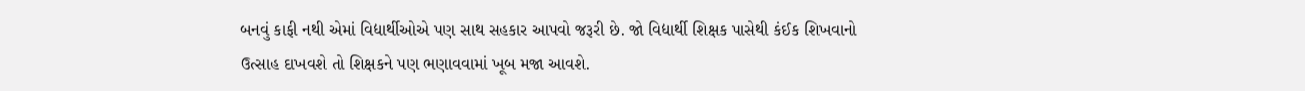બનવું કાફી નથી એમાં વિદ્યાર્થીઓએ પણ સાથ સહકાર આપવો જરૂરી છે. જો વિદ્યાર્થી શિક્ષક પાસેથી કંઈક શિખવાનો ઉત્સાહ દાખવશે તો શિક્ષકને પણ ભણાવવામાં ખૂબ મજા આવશે.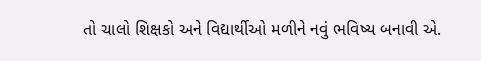તો ચાલો શિક્ષકો અને વિદ્યાર્થીઓ મળીને નવું ભવિષ્ય બનાવી એ.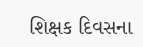શિક્ષક દિવસના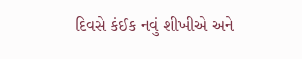દિવસે કંઈક નવું શીખીએ અને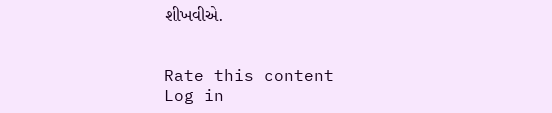શીખવીએ.


Rate this content
Log in